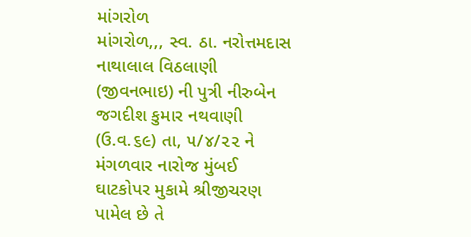માંગરોળ
માંગરોળ,,, સ્વ. ઠા. નરોત્તમદાસ નાથાલાલ વિઠલાણી (જીવનભાઇ) ની પુત્રી નીરુબેન જગદીશ કુમાર નથવાણી (ઉ.વ.૬૯) તા, ૫/૪/૨૨ ને મંગળવાર નારોજ મુંબઈ ઘાટકોપર મુકામે શ્રીજીચરણ પામેલ છે તે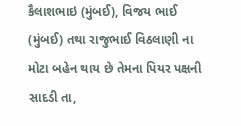કૈલાશભાઇ (મુંબઈ), વિજય ભાઈ (મુંબઈ) તથા રાજુભાઈ વિઠલાણી ના મોટા બહેન થાય છે તેમના પિયર પક્ષની સાદડી તા,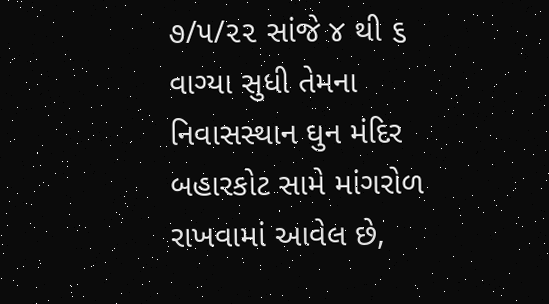૭/૫/૨૨ સાંજે ૪ થી ૬ વાગ્યા સુધી તેમના નિવાસસ્થાન ઘુન મંદિર બહારકોટ સામે માંગરોળ રાખવામાં આવેલ છે,